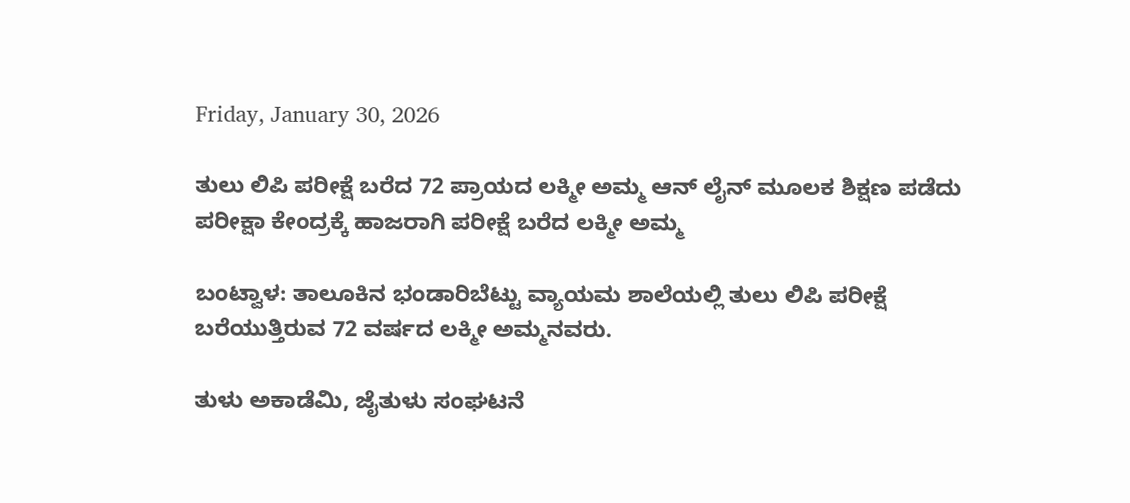Friday, January 30, 2026

ತುಲು ಲಿಪಿ ಪರೀಕ್ಷೆ ಬರೆದ 72 ಪ್ರಾಯದ ಲಕ್ಮೀ ಅಮ್ಮ ಆನ್ ಲೈನ್ ಮೂಲಕ ಶಿಕ್ಷಣ ಪಡೆದು ಪರೀಕ್ಷಾ ಕೇಂದ್ರಕ್ಕೆ ಹಾಜರಾಗಿ ಪರೀಕ್ಷೆ ಬರೆದ ಲಕ್ಮೀ ಅಮ್ಮ

ಬಂಟ್ವಾಳ: ತಾಲೂಕಿನ ಭಂಡಾರಿಬೆಟ್ಟು ವ್ಯಾಯಮ ಶಾಲೆಯಲ್ಲಿ ತುಲು ಲಿಪಿ ಪರೀಕ್ಷೆ ಬರೆಯುತ್ತಿರುವ 72 ವರ್ಷದ ಲಕ್ಮೀ ಅಮ್ಮನವರು.

ತುಳು ಅಕಾಡೆಮಿ, ಜೈತುಳು ಸಂಘಟನೆ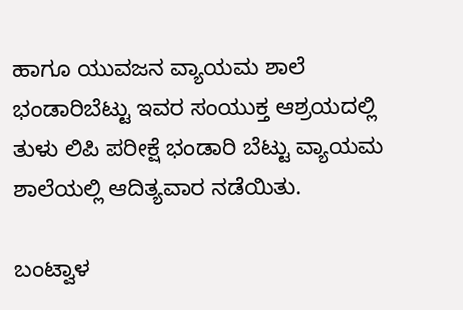ಹಾಗೂ ಯುವಜನ ವ್ಯಾಯಮ ಶಾಲೆ ಭಂಡಾರಿಬೆಟ್ಟು ಇವರ ಸಂಯುಕ್ತ ಆಶ್ರಯದಲ್ಲಿ ತುಳು ಲಿಪಿ ಪರೀಕ್ಷೆ ಭಂಡಾರಿ ಬೆಟ್ಟು ವ್ಯಾಯಮ‌ ಶಾಲೆಯಲ್ಲಿ ಆದಿತ್ಯವಾರ ನಡೆಯಿತು.

ಬಂಟ್ವಾಳ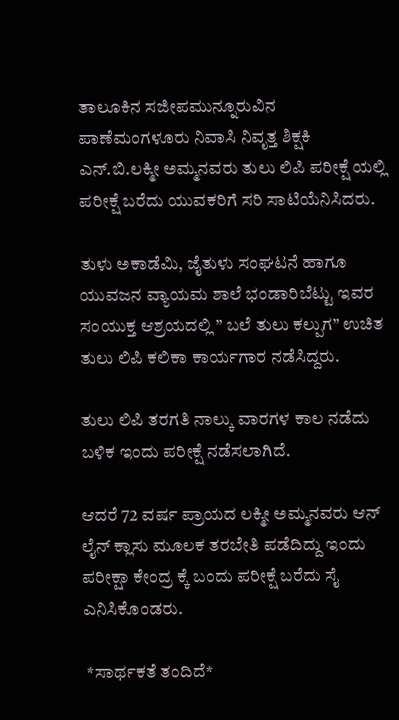ತಾಲೂಕಿನ ಸಜೀಪಮುನ್ನೂರುವಿನ ಪಾಣೆಮಂಗಳೂರು ನಿವಾಸಿ ನಿವೃತ್ತ ಶಿಕ್ಷಕಿ ಎನ್.ಬಿ.ಲಕ್ಮೀ ಅಮ್ಮನವರು ತುಲು ಲಿಪಿ ಪರೀಕ್ಷೆ ಯಲ್ಲಿ ಪರೀಕ್ಷೆ ಬರೆದು ಯುವಕರಿಗೆ ಸರಿ ಸಾಟಿಯೆನಿಸಿದರು.

ತುಳು ಅಕಾಡೆಮಿ, ಜೈತುಳು ಸಂಘಟನೆ ಹಾಗೂ ಯುವಜನ ವ್ಯಾಯಮ ಶಾಲೆ ಭಂಡಾರಿಬೆಟ್ಟು ಇವರ ಸಂಯುಕ್ತ ಆಶ್ರಯದಲ್ಲಿ ” ಬಲೆ ತುಲು ಕಲ್ಪುಗ” ಉಚಿತ ತುಲು ಲಿಪಿ ಕಲಿಕಾ ಕಾರ್ಯಗಾರ ನಡೆಸಿದ್ದರು.

ತುಲು ಲಿಪಿ ತರಗತಿ ನಾಲ್ಕು ವಾರಗಳ ಕಾಲ ನಡೆದು ಬಳಿಕ ಇಂದು ಪರೀಕ್ಷೆ ನಡೆಸಲಾಗಿದೆ.

ಆದರೆ 72 ವರ್ಷ ಪ್ರಾಯದ ಲಕ್ಮೀ ಅಮ್ಮನವರು ಆನ್ ಲೈನ್ ಕ್ಲಾಸು ಮೂಲಕ ತರಬೇತಿ ಪಡೆದಿದ್ದು ಇಂದು ಪರೀಕ್ಷಾ ಕೇಂದ್ರ ಕ್ಕೆ ಬಂದು ಪರೀಕ್ಷೆ ಬರೆದು ಸೈ ಎನಿಸಿಕೊಂಡರು.

 *ಸಾರ್ಥಕತೆ ತಂದಿದೆ*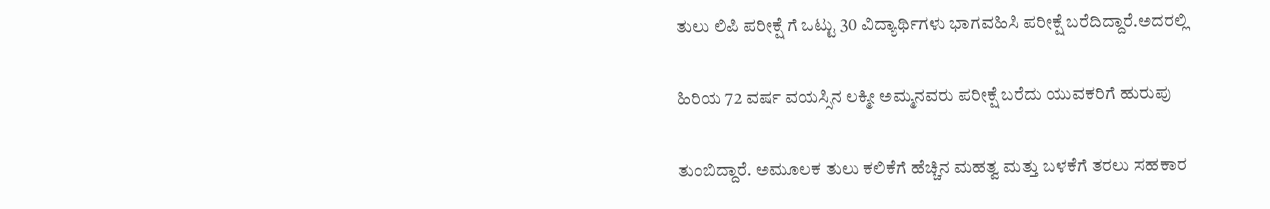ತುಲು ಲಿಪಿ ಪರೀಕ್ಷೆ ಗೆ ಒಟ್ಟು 30 ವಿದ್ಯಾರ್ಥಿಗಳು ಭಾಗವಹಿಸಿ ಪರೀಕ್ಷೆ ಬರೆದಿದ್ದಾರೆ.ಅದರಲ್ಲಿ

ಹಿರಿಯ 72 ವರ್ಷ ವಯಸ್ಸಿನ ಲಕ್ಮೀ ಅಮ್ಮನವರು ಪರೀಕ್ಷೆ ಬರೆದು ಯುವಕರಿಗೆ ಹುರುಪು

ತುಂಬಿದ್ದಾರೆ. ಅಮೂಲಕ ತುಲು ಕಲಿಕೆಗೆ ಹೆಚ್ಚಿನ ಮಹತ್ವ ಮತ್ತು ಬಳಕೆಗೆ ತರಲು ಸಹಕಾರ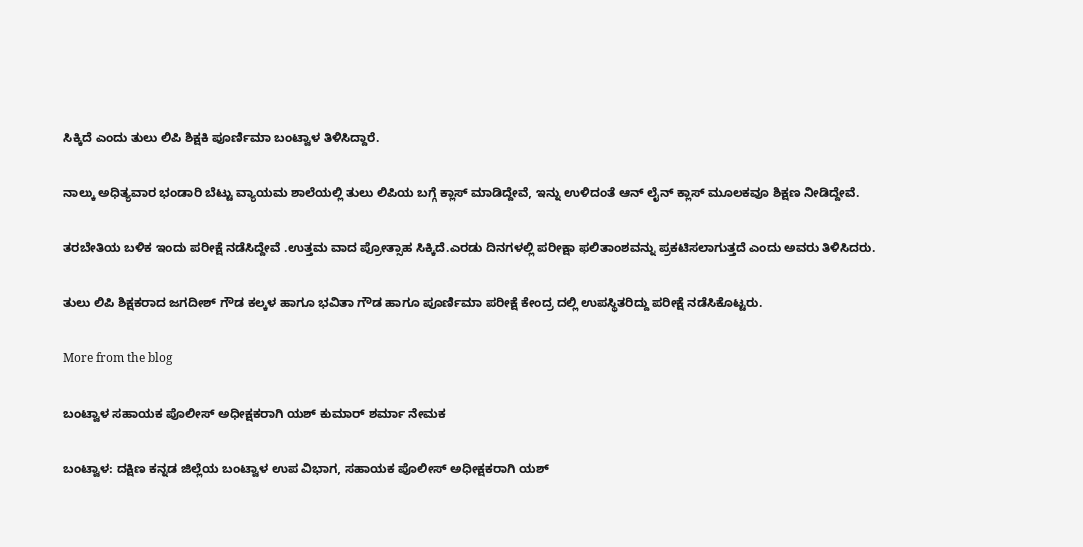ಸಿಕ್ಕಿದೆ ಎಂದು ತುಲು ಲಿಪಿ ಶಿಕ್ಷಕಿ ಪೂರ್ಣಿಮಾ ಬಂಟ್ವಾಳ ತಿಳಿಸಿದ್ದಾರೆ.

ನಾಲ್ಕು ಅಧಿತ್ಯವಾರ ಭಂಡಾರಿ ಬೆಟ್ಟು ವ್ಯಾಯಮ ಶಾಲೆಯಲ್ಲಿ ತುಲು ಲಿಪಿಯ ಬಗ್ಗೆ ಕ್ಲಾಸ್ ಮಾಡಿದ್ದೇವೆ, ಇನ್ನು ಉಳಿದಂತೆ ಆನ್ ಲೈನ್ ಕ್ಲಾಸ್ ಮೂಲಕವೂ ಶಿಕ್ಷಣ ನೀಡಿದ್ದೇವೆ.

ತರಬೇತಿಯ ಬಳಿಕ ಇಂದು ಪರೀಕ್ಷೆ ನಡೆಸಿದ್ದೇವೆ .ಉತ್ತಮ ವಾದ ಪ್ರೋತ್ಸಾಹ ಸಿಕ್ಕಿದೆ.ಎರಡು ದಿನಗಳಲ್ಲಿ ಪರೀಕ್ಷಾ ಫಲಿತಾಂಶವನ್ನು ಪ್ರಕಟಿಸಲಾಗುತ್ತದೆ ಎಂದು ಅವರು ತಿಳಿಸಿದರು.

ತುಲು ಲಿಪಿ ಶಿಕ್ಷಕರಾದ ಜಗದೀಶ್ ಗೌಡ ಕಲ್ಕಳ ಹಾಗೂ ಭವಿತಾ ಗೌಡ ಹಾಗೂ ಪೂರ್ಣಿಮಾ ಪರೀಕ್ಷೆ ಕೇಂದ್ರ ದಲ್ಲಿ ಉಪಸ್ಥಿತರಿದ್ದು ಪರೀಕ್ಷೆ ನಡೆಸಿಕೊಟ್ಟರು.

More from the blog

ಬಂಟ್ವಾಳ ಸಹಾಯಕ ಪೊಲೀಸ್ ಅಧೀಕ್ಷಕರಾಗಿ ಯಶ್ ಕುಮಾರ್ ಶರ್ಮಾ ನೇಮಕ

ಬಂಟ್ವಾಳ: ದಕ್ಷಿಣ ಕನ್ನಡ ಜಿಲ್ಲೆಯ ಬಂಟ್ವಾಳ ಉಪ ವಿಭಾಗ, ಸಹಾಯಕ ಪೊಲೀಸ್ ಅಧೀಕ್ಷಕರಾಗಿ ಯಶ್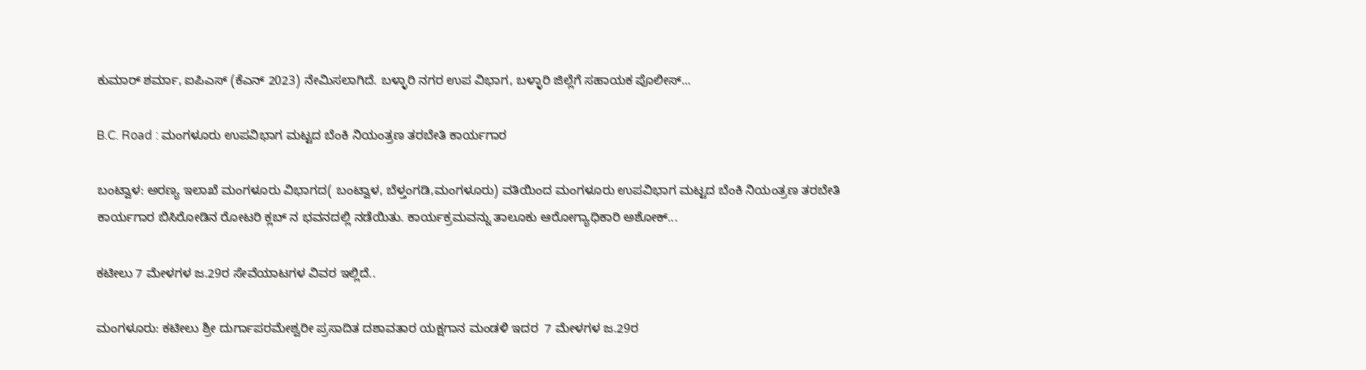ಕುಮಾರ್ ಶರ್ಮಾ, ಐಪಿಎಸ್ (ಕೆಎನ್ 2023) ನೇಮಿಸಲಾಗಿದೆ. ಬಳ್ಳಾರಿ ನಗರ ಉಪ ವಿಭಾಗ, ಬಳ್ಳಾರಿ ಜಿಲ್ಲೆಗೆ ಸಹಾಯಕ ಪೊಲೀಸ್...

B.C. Road : ಮಂಗಳೂರು ಉಪವಿಭಾಗ ಮಟ್ಟದ ಬೆಂಕಿ ನಿಯಂತ್ರಣ ತರಬೇತಿ ಕಾರ್ಯಗಾರ

ಬಂಟ್ವಾಳ: ಅರಣ್ಯ ಇಲಾಖೆ ಮಂಗಳೂರು ವಿಭಾಗದ( ಬಂಟ್ವಾಳ, ಬೆಳ್ತಂಗಡಿ,ಮಂಗಳೂರು) ವತಿಯಿಂದ ಮಂಗಳೂರು ಉಪವಿಭಾಗ ಮಟ್ಟದ ಬೆಂಕಿ ನಿಯಂತ್ರಣ ತರಬೇತಿ ಕಾರ್ಯಗಾರ ಬಿಸಿರೋಡಿನ ರೋಟರಿ ಕ್ಲಬ್ ನ ಭವನದಲ್ಲಿ ನಡೆಯಿತು. ಕಾರ್ಯಕ್ರಮವನ್ನು ತಾಲೂಕು ಆರೋಗ್ಯಾಧಿಕಾರಿ ಅಶೋಕ್...

ಕಟೀಲು 7 ಮೇಳಗಳ ಜ.29ರ ಸೇವೆಯಾಟಗಳ ವಿವರ ಇಲ್ಲಿದೆ..

ಮಂಗಳೂರು: ಕಟೀಲು ಶ್ರೀ ದುರ್ಗಾಪರಮೇಶ್ವರೀ ಪ್ರಸಾದಿತ ದಶಾವತಾರ ಯಕ್ಷಗಾನ ಮಂಡಳಿ ಇದರ  7 ಮೇಳಗಳ ಜ.29ರ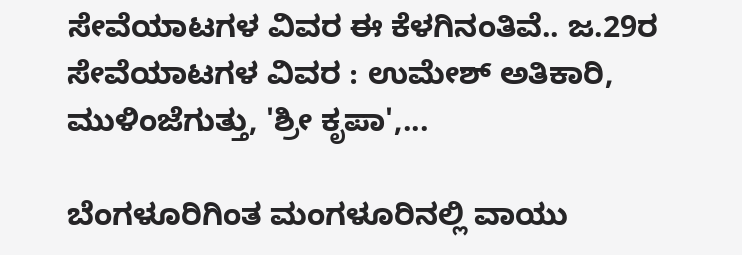ಸೇವೆಯಾಟಗಳ ವಿವರ ಈ ಕೆಳಗಿನಂತಿವೆ.. ಜ.29ರ ಸೇವೆಯಾಟಗಳ ವಿವರ : ಉಮೇಶ್ ಅತಿಕಾರಿ, ಮುಳಿಂಜೆಗುತ್ತು, 'ಶ್ರೀ ಕೃಪಾ',...

ಬೆಂಗಳೂರಿಗಿಂತ ಮಂಗಳೂರಿನಲ್ಲಿ ವಾಯು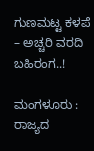ಗುಣಮಟ್ಟ ಕಳಪೆ – ಅಚ್ಚರಿ ವರದಿ ಬಹಿರಂಗ..!

ಮಂಗಳೂರು : ರಾಜ್ಯದ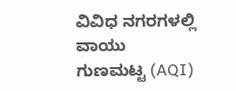ವಿವಿಧ ನಗರಗಳಲ್ಲಿ ವಾಯು ಗುಣಮಟ್ಟ (AQI)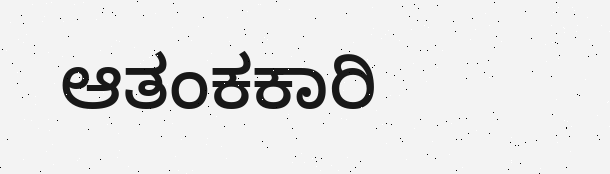ಆತಂಕಕಾರಿ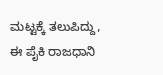ಮಟ್ಟಕ್ಕೆ ತಲುಪಿದ್ದು, ಈ ಪೈಕಿ ರಾಜಧಾನಿ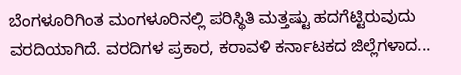ಬೆಂಗಳೂರಿಗಿಂತ ಮಂಗಳೂರಿನಲ್ಲಿ ಪರಿಸ್ಥಿತಿ ಮತ್ತಷ್ಟು ಹದಗೆಟ್ಟಿರುವುದು ವರದಿಯಾಗಿದೆ. ವರದಿಗಳ ಪ್ರಕಾರ, ಕರಾವಳಿ ಕರ್ನಾಟಕದ ಜಿಲ್ಲೆಗಳಾದ...